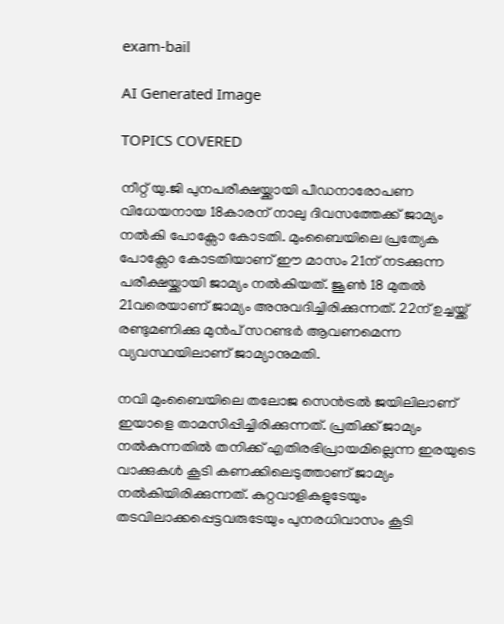exam-bail

AI Generated Image

TOPICS COVERED

നീറ്റ് യു.ജി പുനപരീക്ഷയ്ക്കായി പീഡനാരോപണ വിധേയനായ 18കാരന് നാലു ദിവസത്തേക്ക് ജാമ്യം നല്‍കി പോക്സോ കോടതി. മുംബൈയിലെ പ്രത്യേക പോക്സോ കോടതിയാണ് ഈ മാസം 21ന് നടക്കുന്ന പരീക്ഷയ്ക്കായി ജാമ്യം നല്‍കിയത്. ജൂണ്‍ 18 മുതല്‍ 21വരെയാണ് ജാമ്യം അനുവദിച്ചിരിക്കുന്നത്. 22ന് ഉച്ചയ്ക്ക് രണ്ടുമണിക്കു മുന്‍പ് സറണ്ടര്‍ ആവണമെന്ന വ്യവസ്ഥയിലാണ് ജാമ്യാനുമതി.

നവി മുംബൈയിലെ തലോജ സെന്‍ട്രല്‍ ജയിലിലാണ് ഇയാളെ താമസിപ്പിച്ചിരിക്കുന്നത്. പ്രതിക്ക് ജാമ്യം നല്‍കുന്നതില്‍ തനിക്ക് എതിരഭിപ്രായമില്ലെന്ന ഇരയുടെ വാക്കുകള്‍ കൂടി കണക്കിലെടുത്താണ് ജാമ്യം നല്‍കിയിരിക്കുന്നത്. കുറ്റവാളികളുടേയും തടവിലാക്കപ്പെട്ടവരുടേയും പുനരധിവാസം കൂടി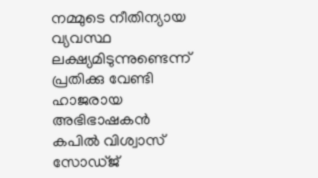നമ്മുടെ നീതിന്യായ വ്യവസ്ഥ ലക്ഷ്യമിടുന്നുണ്ടെന്ന് പ്രതിക്കു വേണ്ടി ഹാജരായ അഭിഭാഷകന്‍ കപില്‍ വിശ്വാസ് സോഡ്ജ്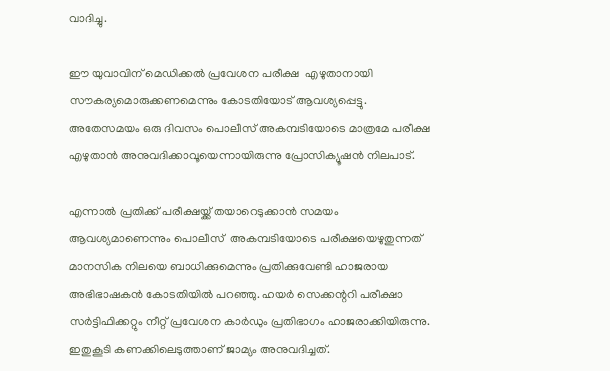വാദിച്ചു.

ഈ യുവാവിന് മെഡിക്കല്‍ പ്രവേശന പരീക്ഷ  എഴുതാനായി സൗകര്യമൊരുക്കണമെന്നും കോടതിയോട് ആവശ്യപ്പെട്ടു. അതേസമയം ഒരു ദിവസം പൊലീസ് അകമ്പടിയോടെ മാത്രമേ പരീക്ഷ എഴുതാന്‍ അനുവദിക്കാവൂയെന്നായിരുന്നു പ്രോസിക്യൂഷന്‍ നിലപാട്.

എന്നാല്‍ പ്രതിക്ക് പരീക്ഷയ്ക്ക് തയാറെടുക്കാന്‍ സമയം ആവശ്യമാണെന്നും പൊലീസ്  അകമ്പടിയോടെ പരീക്ഷയെഴുതുന്നത് മാനസിക നിലയെ ബാധിക്കുമെന്നും പ്രതിക്കുവേണ്ടി ഹാജരായ അഭിഭാഷകന്‍ കോടതിയില്‍ പറഞ്ഞു. ഹയര്‍ സെക്കന്ററി പരീക്ഷാ സര്‍ട്ടിഫിക്കറ്റും നീറ്റ് പ്രവേശന കാര്‍ഡും പ്രതിഭാഗം ഹാജരാക്കിയിരുന്നു. ഇതുകൂടി കണക്കിലെടുത്താണ് ജാമ്യം അനുവദിച്ചത്.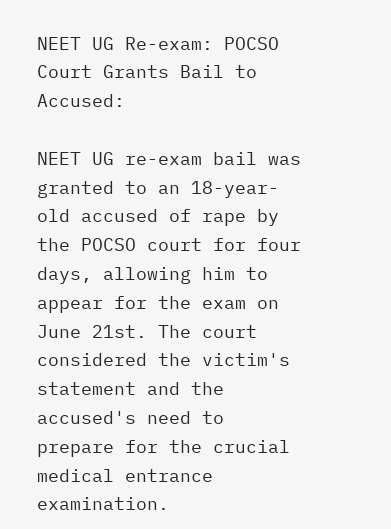NEET UG Re-exam: POCSO Court Grants Bail to Accused:

NEET UG re-exam bail was granted to an 18-year-old accused of rape by the POCSO court for four days, allowing him to appear for the exam on June 21st. The court considered the victim's statement and the accused's need to prepare for the crucial medical entrance examination.